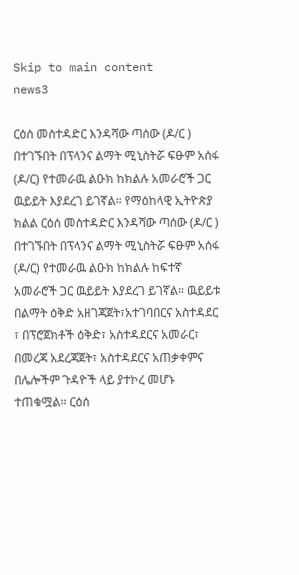Skip to main content
news3

ርዕሰ መስተዳድር እንዳሻው ጣሰው (ዶ/ር ) በተገኙበት በፕላንና ልማት ሚኒስትሯ ፍፁም አሰፋ (ዶ/ር) የተመራዉ ልዑክ ከክልሉ አመራሮች ጋር ዉይይት እያደረገ ይገኛል። የማዕከላዊ ኢትዮጵያ ክልል ርዕሰ መስተዳድር እንዳሻው ጣሰው (ዶ/ር ) በተገኙበት በፕላንና ልማት ሚኒስትሯ ፍፁም አሰፋ (ዶ/ር) የተመራዉ ልዑክ ከክልሉ ከፍተኛ አመራሮች ጋር ዉይይት እያደረገ ይገኛል። ዉይይቱ በልማት ዕቅድ አዘገጃጀት፣አተገባበርና አስተዳደር ፣ በፕሮጀክቶች ዕቅድ፣ አስተዳደርና አመራር፣ በመረጃ አደረጃጀት፣ አስተዳደርና አጠቃቀምና በሌሎችም ጉዳዮች ላይ ያተኮረ መሆኑ ተጠቁሟል። ርዕሰ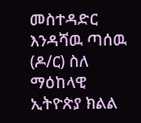መስተዳድር እንዳሻዉ ጣሰዉ (ዶ/ር) ስለ ማዕከላዊ ኢትዮጵያ ክልል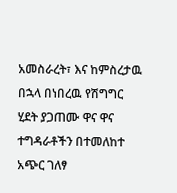አመስራረት፣ እና ከምስረታዉ በኋላ በነበረዉ የሽግግር ሂደት ያጋጠሙ ዋና ዋና ተግዳራቶችን በተመለከተ አጭር ገለፃ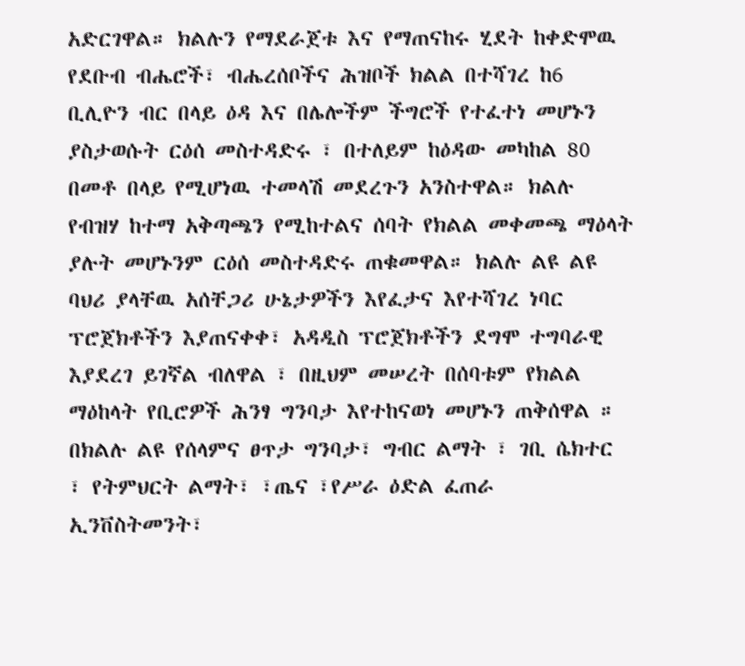አድርገዋል። ክልሉን የማደራጀቱ እና የማጠናከሩ ሂደት ከቀድሞዉ የደቡብ ብሔሮች፣ ብሔረሰቦችና ሕዝቦች ክልል በተሻገረ ከ6 ቢሊዮን ብር በላይ ዕዳ እና በሌሎችም ችግሮች የተፈተነ መሆኑን ያስታወሱት ርዕሰ መስተዳድሩ ፣ በተለይም ከዕዳው መካከል 80 በመቶ በላይ የሚሆነዉ ተመላሽ መደረጉን አንስተዋል። ክልሉ የብዝሃ ከተማ አቅጣጫን የሚከተልና ሰባት የክልል መቀመጫ ማዕላት ያሉት መሆኑንም ርዕሰ መስተዳድሩ ጠቁመዋል። ክልሉ ልዩ ልዩ ባህሪ ያላቸዉ አሰቸጋሪ ሁኔታዎችን እየፈታና እየተሻገረ ነባር ፕሮጀክቶችን እያጠናቀቀ፣ አዳዲስ ፕሮጀክቶችን ደግሞ ተግባራዊ እያደረገ ይገኛል ብለዋል ፣ በዚህም መሠረት በሰባቱም የክልል ማዕከላት የቢሮዎች ሕንፃ ግንባታ እየተከናወነ መሆኑን ጠቅሰዋል ። በክልሉ ልዩ የሰላምና ፀጥታ ግንባታ፣ ግብር ልማት ፣ ገቢ ሴክተር ፣ የትምህርት ልማት፣ ፣ጤና ፣የሥራ ዕድል ፈጠራ ኢንቨስትመንት፣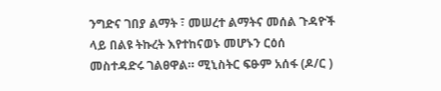ንግድና ገበያ ልማት ፣ መሠረተ ልማትና መሰል ጉዳዮች ላይ በልዩ ትኩረት እየተከናወኑ መሆኑን ርዕሰ መስተዳድሩ ገልፀዋል። ሚኒስትር ፍፁም አሰፋ (ዶ/ር )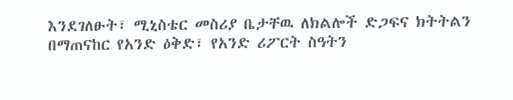እንደገለፁት፣ ሚኒስቴር መስሪያ ቤታቸዉ ለክልሎች ድጋፍና ክትትልን በማጠናከር የአንድ ዕቅድ፣ የአንድ ሪፖርት ስዓትን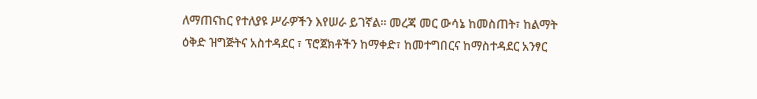ለማጠናከር የተለያዩ ሥራዎችን እየሠራ ይገኛል። መረጃ መር ውሳኔ ከመስጠት፣ ከልማት ዕቅድ ዝግጅትና አስተዳደር ፣ ፕሮጀክቶችን ከማቀድ፣ ከመተግበርና ከማስተዳደር አንፃር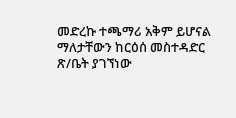መድረኩ ተጫማሪ አቅም ይሆናል ማለታቸውን ከርዕሰ መስተዳድር ጽ/ቤት ያገኘነው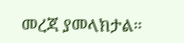መረጃ ያመላክታል።